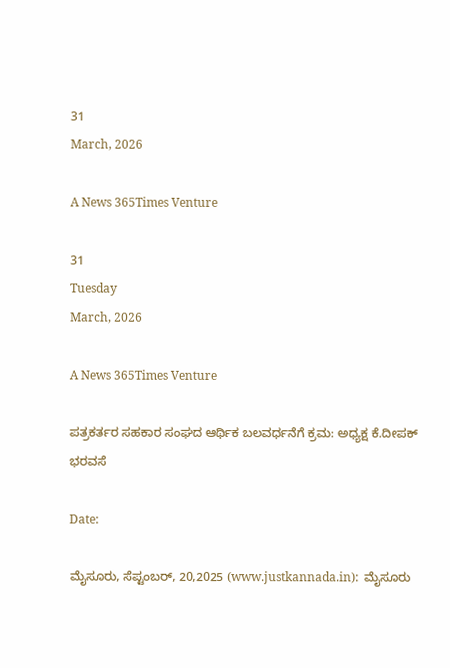31
March, 2026

A News 365Times Venture

31
Tuesday
March, 2026

A News 365Times Venture

ಪತ್ರಕರ್ತರ ಸಹಕಾರ ಸಂಘದ ಆರ್ಥಿಕ ಬಲವರ್ಧನೆಗೆ ಕ್ರಮ: ಅಧ್ಯಕ್ಷ ಕೆ.ದೀಪಕ್ ಭರವಸೆ

Date:

ಮೈಸೂರು, ಸೆಪ್ಟಂಬರ್, 20,2025 (www.justkannada.in):  ಮೈಸೂರು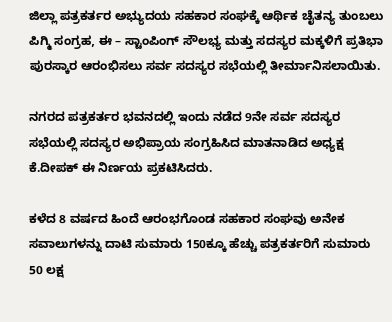ಜಿಲ್ಲಾ ಪತ್ರಕರ್ತರ ಅಭ್ಯುದಯ ಸಹಕಾರ ಸಂಘಕ್ಕೆ ಆರ್ಥಿಕ ಚೈತನ್ಯ ತುಂಬಲು ಪಿಗ್ಮಿ ಸಂಗ್ರಹ, ಈ – ಸ್ಟಾಂಪಿಂಗ್ ಸೌಲಭ್ಯ ಮತ್ತು ಸದಸ್ಯರ ಮಕ್ಕಳಿಗೆ ಪ್ರತಿಭಾ ಪುರಸ್ಕಾರ ಆರಂಭಿಸಲು ಸರ್ವ ಸದಸ್ಯರ ಸಭೆಯಲ್ಲಿ ತೀರ್ಮಾನಿಸಲಾಯಿತು.

ನಗರದ ಪತ್ರಕರ್ತರ ಭವನದಲ್ಲಿ ಇಂದು ನಡೆದ 9ನೇ ಸರ್ವ ಸದಸ್ಯರ ಸಭೆಯಲ್ಲಿ ಸದಸ್ಯರ ಅಭಿಪ್ರಾಯ ಸಂಗ್ರಹಿಸಿದ ಮಾತನಾಡಿದ ಅಧ್ಯಕ್ಷ ಕೆ.ದೀಪಕ್ ಈ ನಿರ್ಣಯ ಪ್ರಕಟಿಸಿದರು.

ಕಳೆದ 8 ವರ್ಷದ ಹಿಂದೆ ಆರಂಭಗೊಂಡ ಸಹಕಾರ ಸಂಘವು ಅನೇಕ ಸವಾಲುಗಳನ್ನು ದಾಟಿ ಸುಮಾರು 150ಕ್ಕೂ ಹೆಚ್ಚು ಪತ್ರಕರ್ತರಿಗೆ ಸುಮಾರು 50 ಲಕ್ಷ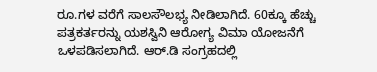ರೂ.ಗಳ ವರೆಗೆ ಸಾಲಸೌಲಭ್ಯ ನೀಡಿಲಾಗಿದೆ‌. 60ಕ್ಕೂ ಹೆಚ್ಚು ಪತ್ರಕರ್ತರನ್ನು ಯಶಸ್ವಿನಿ ಆರೋಗ್ಯ ವಿಮಾ ಯೋಜನೆಗೆ ಒಳಪಡಿಸಲಾಗಿದೆ. ಆರ್.ಡಿ ಸಂಗ್ರಹದಲ್ಲಿ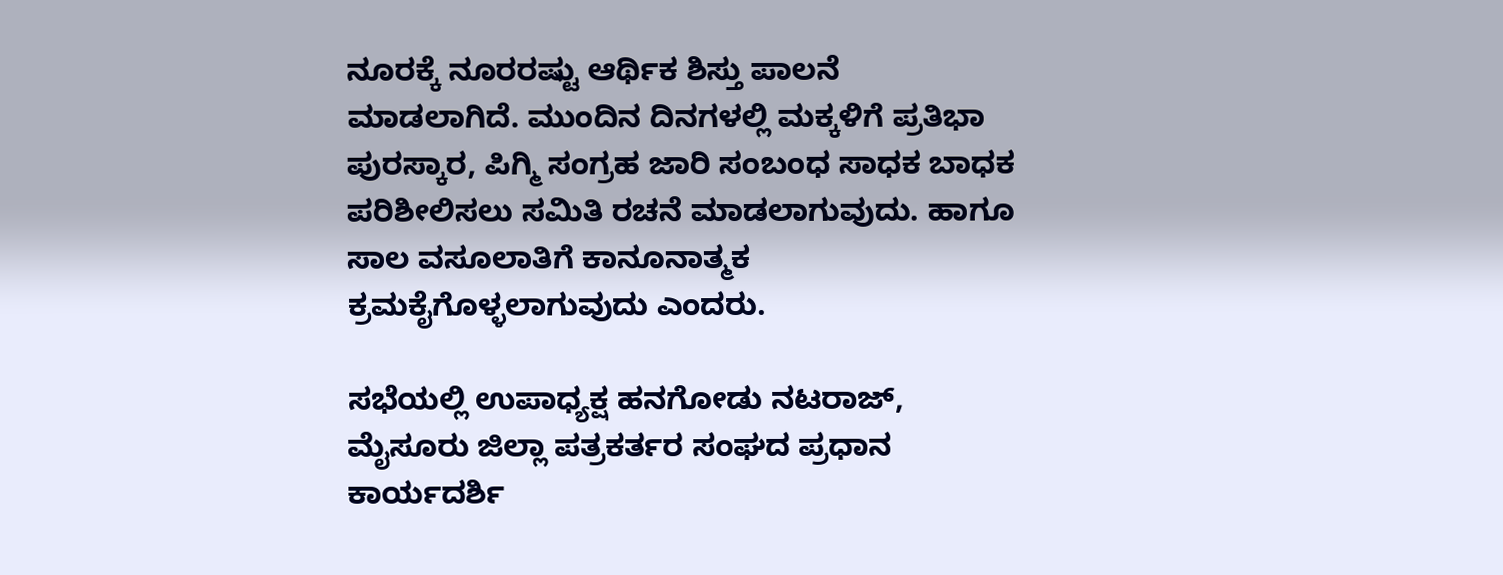ನೂರಕ್ಕೆ ನೂರರಷ್ಟು ಆರ್ಥಿಕ ಶಿಸ್ತು ಪಾಲನೆ ಮಾಡಲಾಗಿದೆ. ಮುಂದಿನ ದಿನಗಳಲ್ಲಿ ಮಕ್ಕಳಿಗೆ ಪ್ರತಿಭಾ ಪುರಸ್ಕಾರ, ಪಿಗ್ಮಿ ಸಂಗ್ರಹ ಜಾರಿ ಸಂಬಂಧ ಸಾಧಕ ಬಾಧಕ ಪರಿಶೀಲಿಸಲು ಸಮಿತಿ ರಚನೆ ಮಾಡಲಾಗುವುದು. ಹಾಗೂ ಸಾಲ ವಸೂಲಾತಿಗೆ ಕಾನೂನಾತ್ಮಕ ಕ್ರಮಕೈಗೊಳ್ಳಲಾಗುವುದು ಎಂದರು.

ಸಭೆಯಲ್ಲಿ ಉಪಾಧ್ಯಕ್ಷ ಹನಗೋಡು ನಟರಾಜ್, ಮೈಸೂರು ಜಿಲ್ಲಾ ಪತ್ರಕರ್ತರ ಸಂಘದ ಪ್ರಧಾನ ಕಾರ್ಯದರ್ಶಿ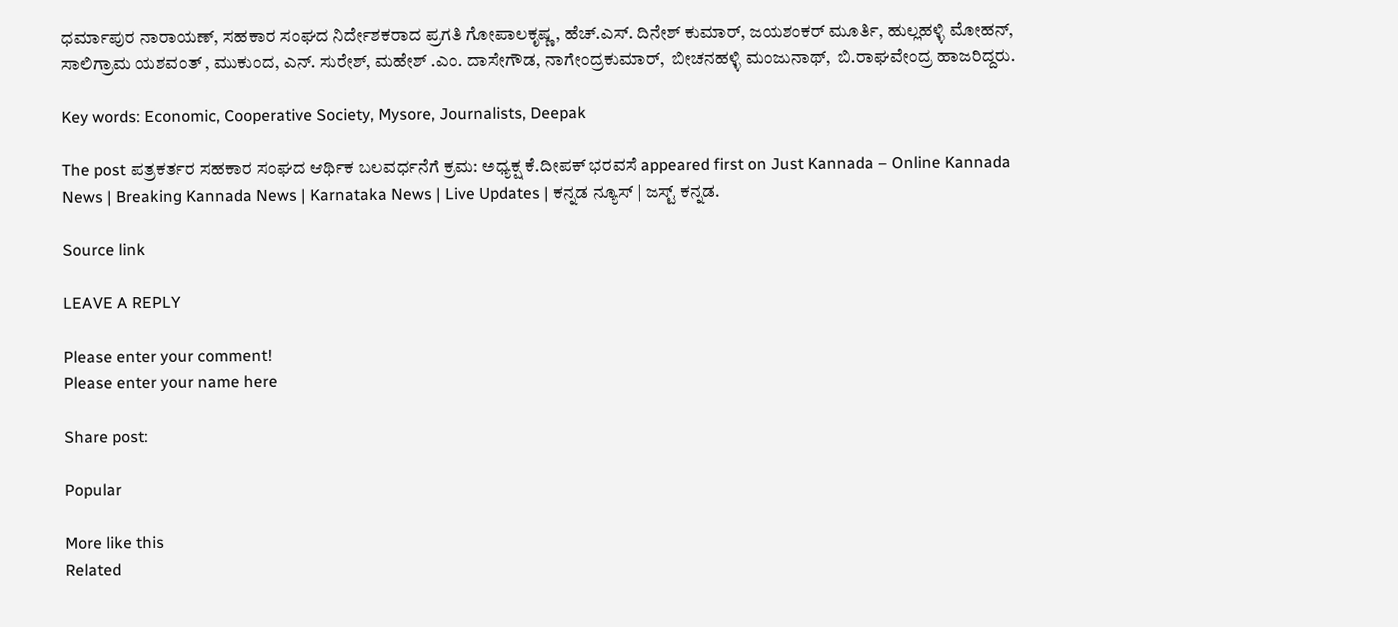ಧರ್ಮಾಪುರ ನಾರಾಯಣ್, ಸಹಕಾರ ಸಂಘದ ನಿರ್ದೇಶಕರಾದ ಪ್ರಗತಿ ಗೋಪಾಲಕೃಷ್ಣ, ಹೆಚ್.ಎಸ್. ದಿನೇಶ್ ಕುಮಾರ್, ಜಯಶಂಕರ್ ಮೂರ್ತಿ, ಹುಲ್ಲಹಳ್ಳಿ ಮೋಹನ್, ಸಾಲಿಗ್ರಾಮ ಯಶವಂತ್ , ಮುಕುಂದ, ಎನ್. ಸುರೇಶ್, ಮಹೇಶ್ .ಎಂ. ದಾಸೇಗೌಡ, ನಾಗೇಂದ್ರಕುಮಾರ್,  ಬೀಚನಹಳ್ಳಿ ಮಂಜುನಾಥ್,  ಬಿ.ರಾಘವೇಂದ್ರ ಹಾಜರಿದ್ದರು.

Key words: Economic, Cooperative Society, Mysore, Journalists, Deepak

The post ಪತ್ರಕರ್ತರ ಸಹಕಾರ ಸಂಘದ ಆರ್ಥಿಕ ಬಲವರ್ಧನೆಗೆ ಕ್ರಮ: ಅಧ್ಯಕ್ಷ ಕೆ.ದೀಪಕ್ ಭರವಸೆ appeared first on Just Kannada – Online Kannada News | Breaking Kannada News | Karnataka News | Live Updates | ಕನ್ನಡ ನ್ಯೂಸ್ | ಜಸ್ಟ್ ಕನ್ನಡ.

Source link

LEAVE A REPLY

Please enter your comment!
Please enter your name here

Share post:

Popular

More like this
Related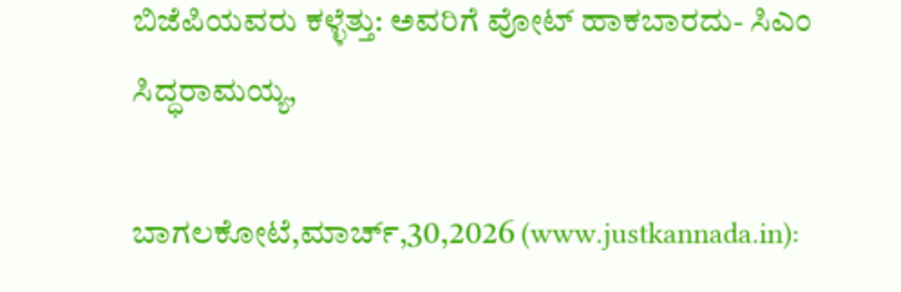ಬಿಜೆಪಿಯವರು ಕಳ್ಳೆತ್ತು: ಅವರಿಗೆ ವೋಟ್‍ ಹಾಕಬಾರದು- ಸಿಎಂ ಸಿದ್ಧರಾಮಯ್ಯ,

ಬಾಗಲಕೋಟೆ,ಮಾರ್ಚ್,30,2026 (www.justkannada.in):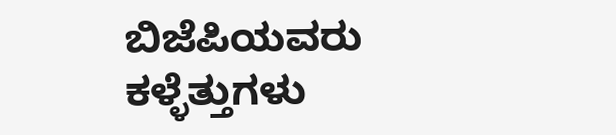ಬಿಜೆಪಿಯವರು ಕಳ್ಳೆತ್ತುಗಳು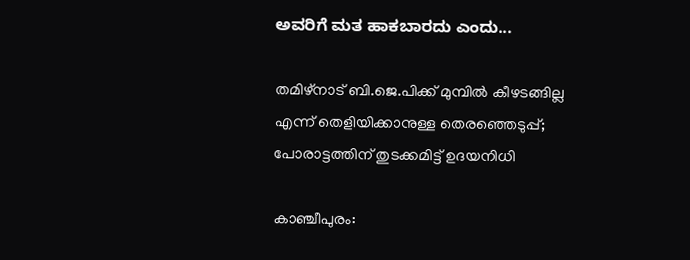ಅವರಿಗೆ ಮತ ಹಾಕಬಾರದು ಎಂದು...

തമിഴ്‌നാട് ബി.ജെ.പിക്ക് മുമ്പില്‍ കീഴടങ്ങില്ല എന്ന് തെളിയിക്കാനുള്ള തെരഞ്ഞെടുപ്പ്; പോരാട്ടത്തിന് തുടക്കമിട്ട് ഉദയനിധി

കാഞ്ചീപുരം: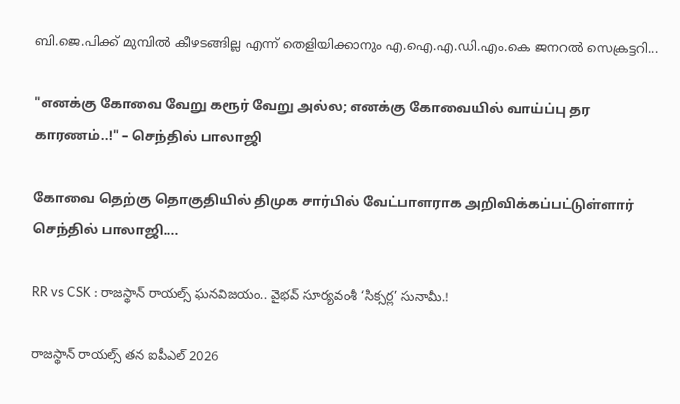ബി.ജെ.പിക്ക് മുമ്പില്‍ കീഴടങ്ങില്ല എന്ന് തെളിയിക്കാനും എ.ഐ.എ.ഡി.എം.കെ ജനറല്‍ സെക്രട്ടറി...

"எனக்கு கோவை வேறு கரூர் வேறு அல்ல; எனக்கு கோவையில் வாய்ப்பு தர காரணம்..!" – செந்தில் பாலாஜி

கோவை தெற்கு தொகுதியில் திமுக சார்பில் வேட்பாளராக அறிவிக்கப்பட்டுள்ளார் செந்தில் பாலாஜி....

RR vs CSK : రాజస్థాన్ రాయల్స్ ఘనవిజయం.. వైభవ్ సూర్యవంశీ ‘సిక్సర్ల’ సునామీ.!

రాజస్థాన్ రాయల్స్ తన ఐపీఎల్ 2026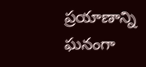ప్రయాణాన్ని ఘనంగా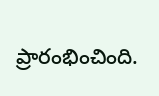ప్రారంభించింది.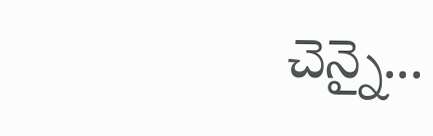చెన్నై...